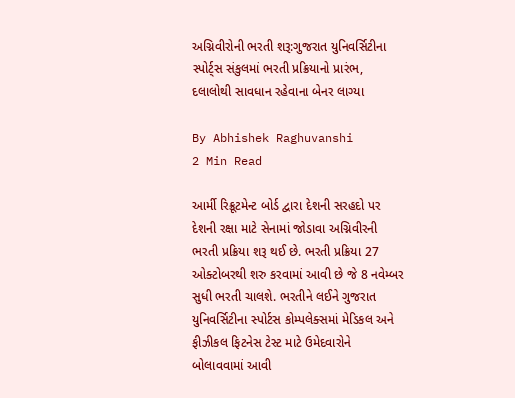અગ્નિવીરોની ભરતી શરૂ:ગુજરાત યુનિવર્સિટીના સ્પોર્ટ્સ સંકુલમાં ભરતી પ્રક્રિયાનો પ્રારંભ, દલાલોથી સાવધાન રહેવાના બેનર લાગ્યા

By Abhishek Raghuvanshi
2 Min Read

આર્મી રિક્રૂટમેન્ટ બોર્ડ દ્વારા દેશની સરહદો પર દેશની રક્ષા માટે સેનામાં જોડાવા અગ્નિવીરની ભરતી પ્રક્રિયા શરૂ થઈ છે. ભરતી પ્રક્રિયા 27 ઓક્ટોબરથી શરુ કરવામાં આવી છે જે 8 નવેમ્બર સુધી ભરતી ચાલશે. ભરતીને લઈને ગુજરાત યુનિવર્સિટીના સ્પોર્ટસ કોમ્પલેક્સમાં મેડિકલ અને ફીઝીકલ ફિટનેસ ટેસ્ટ માટે ઉમેદવારોને બોલાવવામાં આવી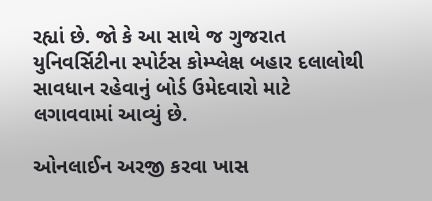રહ્યાં છે. જો કે આ સાથે જ ગુજરાત યુનિવર્સિટીના સ્પોર્ટસ કોમ્પ્લેક્ષ બહાર દલાલોથી સાવધાન રહેવાનું બોર્ડ ઉમેદવારો માટે લગાવવામાં આવ્યું છે.

ઓનલાઈન અરજી કરવા ખાસ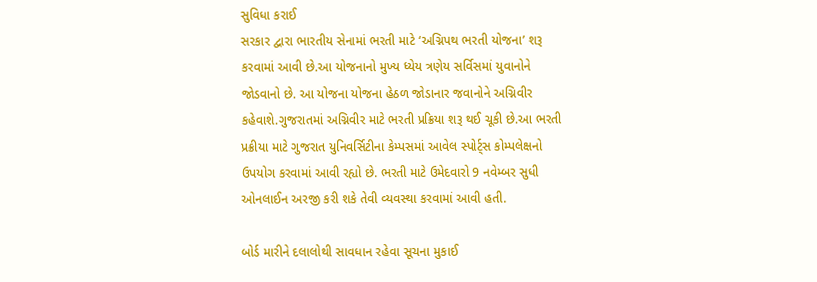સુવિધા કરાઈ
સરકાર દ્વારા ભારતીય સેનામાં ભરતી માટે ‘અગ્નિપથ ભરતી યોજના’ શરૂ કરવામાં આવી છે.આ યોજનાનો મુખ્ય ધ્યેય ત્રણેય સર્વિસમાં યુવાનોને જોડવાનો છે. આ યોજના યોજના હેઠળ જોડાનાર જવાનોને અગ્નિવીર કહેવાશે.ગુજરાતમાં અગ્નિવીર માટે ભરતી પ્રક્રિયા શરૂ થઈ ચૂકી છે.આ ભરતી પ્રક્રીયા માટે ગુજરાત યુનિવર્સિટીના કેમ્પસમાં આવેલ સ્પોર્ટ્સ કોમ્પલેક્ષનો ઉપયોગ કરવામાં આવી રહ્યો છે. ભરતી માટે ઉમેદવારો 9 નવેમ્બર સુધી ઓનલાઈન અરજી કરી શકે તેવી વ્યવસ્થા કરવામાં આવી હતી.

બોર્ડ મારીને દલાલોથી સાવધાન રહેવા સૂચના મુકાઈ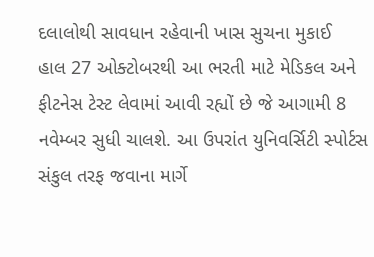દલાલોથી સાવધાન રહેવાની ખાસ સુચના મુકાઈ
હાલ 27 ઓક્ટોબરથી આ ભરતી માટે મેડિકલ અને ફીટનેસ ટેસ્ટ લેવામાં આવી રહ્યોં છે જે આગામી 8 નવેમ્બર સુધી ચાલશે. આ ઉપરાંત યુનિવર્સિટી સ્પોર્ટસ સંકુલ તરફ જવાના માર્ગે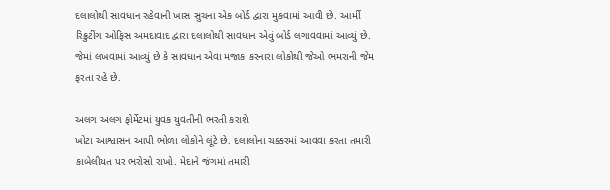દલાલોથી સાવધાન રહેવાની ખાસ સુચના એક બોર્ડ દ્વારા મુકવામાં આવી છે. આર્મી રિક્રુટીંગ ઓફિસ અમદાવાદ દ્વારા દલાલોથી સાવધાન એવું બોર્ડ લગાવવામાં આવ્યું છે. જેમાં લખવામાં આવ્યું છે કે સાવધાન એવા મજાક કરનારા લોકોથી જેઓ ભમરાની જેમ ફરતા રહે છે.

અલગ અલગ ફોર્મેટમાં યુવક યુવતીની ભરતી કરાશે
ખોટા આશ્વાસન આપી ભોળા લોકોને લૂંટે છે. દલાલોના ચક્કરમાં આવવા કરતા તમારી કાબેલીયત પર ભરોસો રાખો. મેદાને જંગમાં તમારી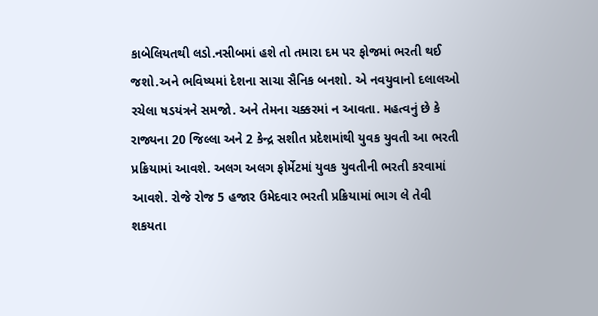કાબેલિયતથી લડો.નસીબમાં હશે તો તમારા દમ પર ફોજમાં ભરતી થઈ જશો.અને ભવિષ્યમાં દેશના સાચા સૈનિક બનશો. એ નવયુવાનો દલાલઓ રચેલા ષડયંત્રને સમજો. અને તેમના ચક્કરમાં ન આવતા. મહત્વનું છે કે રાજ્યના 20 જિલ્લા અને 2 કેન્દ્ર સશીત પ્રદેશમાંથી યુવક યુવતી આ ભરતી પ્રક્રિયામાં આવશે. અલગ અલગ ફોર્મેટમાં યુવક યુવતીની ભરતી કરવામાં આવશે. રોજે રોજ 5 હજાર ઉમેદવાર ભરતી પ્રક્રિયામાં ભાગ લે તેવી શકયતા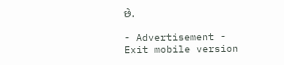છે.

- Advertisement -
Exit mobile version